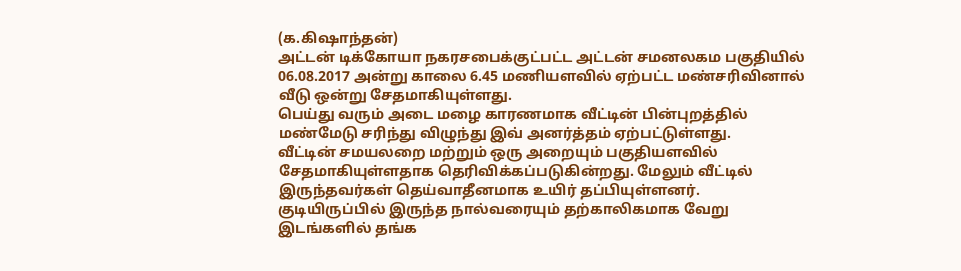(க.கிஷாந்தன்)
அட்டன் டிக்கோயா நகரசபைக்குட்பட்ட அட்டன் சமனலகம பகுதியில் 06.08.2017 அன்று காலை 6.45 மணியளவில் ஏற்பட்ட மண்சரிவினால் வீடு ஒன்று சேதமாகியுள்ளது.
பெய்து வரும் அடை மழை காரணமாக வீட்டின் பின்புறத்தில் மண்மேடு சரிந்து விழுந்து இவ் அனர்த்தம் ஏற்பட்டுள்ளது.
வீட்டின் சமயலறை மற்றும் ஒரு அறையும் பகுதியளவில் சேதமாகியுள்ளதாக தெரிவிக்கப்படுகின்றது. மேலும் வீட்டில் இருந்தவர்கள் தெய்வாதீனமாக உயிர் தப்பியுள்ளனர்.
குடியிருப்பில் இருந்த நால்வரையும் தற்காலிகமாக வேறு இடங்களில் தங்க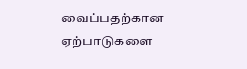வைப்பதற்கான ஏற்பாடுகளை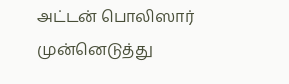அட்டன் பொலிஸார் முன்னெடுத்து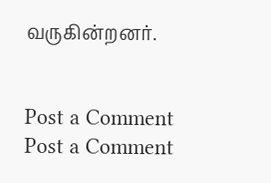வருகின்றனர்.


Post a Comment
Post a Comment